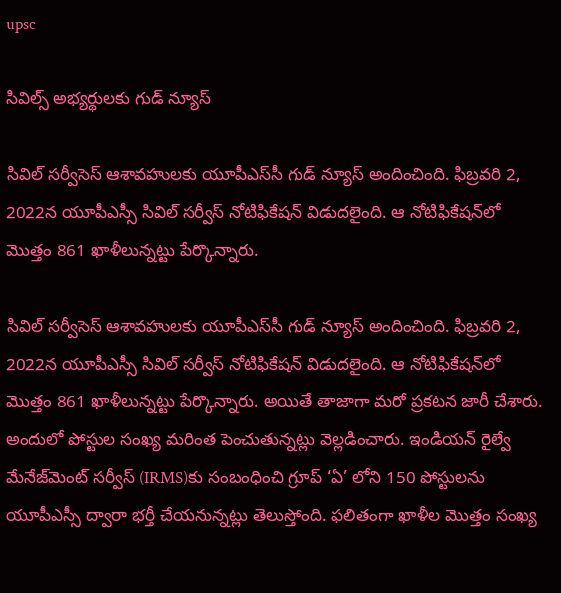upsc

సివిల్స్ అభ్యర్థులకు గుడ్ న్యూస్

సివిల్ సర్వీసెస్ ఆశావహులకు యూపీఎస్‌సీ గుడ్ న్యూస్ అందించింది. ఫిబ్రవరి 2, 2022న యూపీఎస్సీ సివిల్‌ సర్వీస్‌ నోటిఫికేషన్‌ విడుదలైంది. ఆ నోటిఫికేషన్‌లో మొత్తం 861 ఖాళీలున్నట్టు పేర్కొన్నారు.

సివిల్ సర్వీసెస్ ఆశావహులకు యూపీఎస్‌సీ గుడ్ న్యూస్ అందించింది. ఫిబ్రవరి 2, 2022న యూపీఎస్సీ సివిల్‌ సర్వీస్‌ నోటిఫికేషన్‌ విడుదలైంది. ఆ నోటిఫికేషన్‌లో మొత్తం 861 ఖాళీలున్నట్టు పేర్కొన్నారు. అయితే తాజాగా మరో ప్రకటన జారీ చేశారు. అందులో పోస్టుల సంఖ్య మరింత పెంచుతున్నట్లు వెల్లడించారు. ఇండియన్ రైల్వే మేనేజ్‌మెంట్ సర్వీస్ (IRMS)కు సంబంధించి గ్రూప్ ‘ఏ’ లోని 150 పోస్టులను యూపీఎస్సీ ద్వారా భర్తీ చేయనున్నట్లు తెలుస్తోంది. ఫలితంగా ఖాళీల మొత్తం సంఖ్య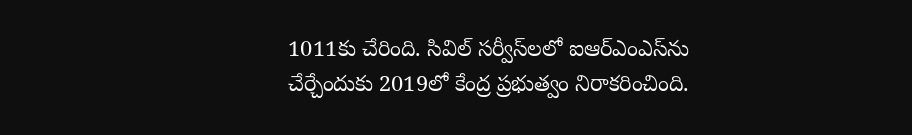1011కు చేరింది. సివిల్ సర్వీస్‌లలో ఐఆర్ఎంఎస్‌ను చేర్చేందుకు 2019లో కేంద్ర ప్రభుత్వం నిరాకరించింది.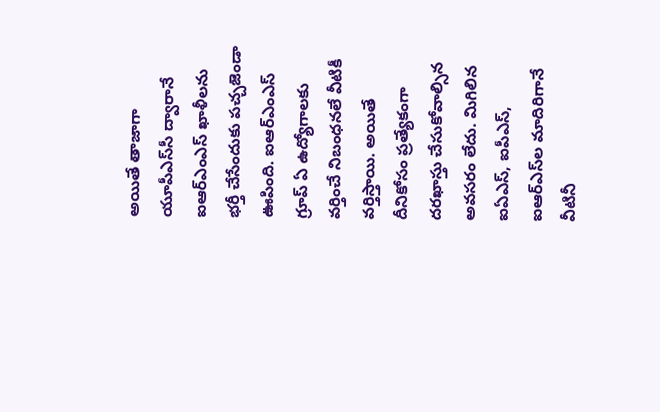అయితే తాజాగా యూపీఎస్‌సీ ద్వారానే ఐఆర్ఎంఎస్ ఖాళీలను భర్తీ చేసేందుకు పచ్చజెండా ఊపింది. ఐఆర్ఎంఎస్ గ్రూప్ ఏ ఉద్యోగాలకు వర్తించే నిబంధనలే వీటికీ వర్తిస్తాయి. అయితే దీనికోసం ప్రత్యేకంగా దరఖాస్తు చేసుకోవాల్సిన అవసరం లేదు. మిగిలిన ఐఏఎస్, ఐపీఎస్, ఐఆర్ఎస్‌ల మాదిరిగానే వీటినీ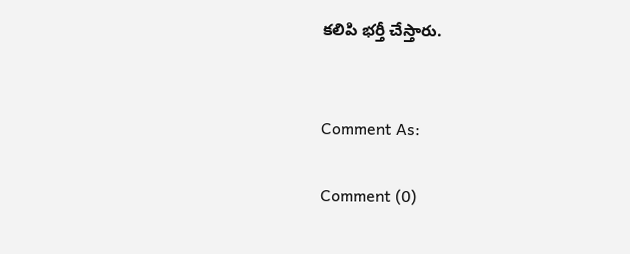కలిపి భర్తీ చేస్తారు.


Comment As:

Comment (0)